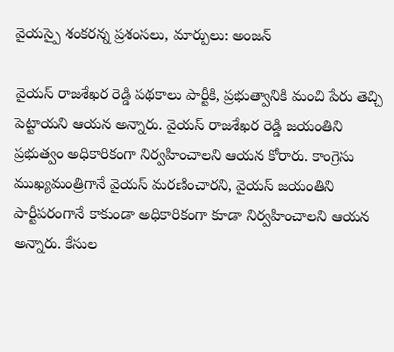వైయస్పై శంకరన్న ప్రశంసలు, మార్పులు: అంజన్

వైయస్ రాజశేఖర రెడ్డి పథకాలు పార్టీకి, ప్రభుత్వానికి మంచి పేరు తెచ్చి పెట్టాయని ఆయన అన్నారు. వైయస్ రాజశేఖర రెడ్డి జయంతిని ప్రభుత్వం అధికారికంగా నిర్వహించాలని ఆయన కోరారు. కాంగ్రెసు ముఖ్యమంత్రిగానే వైయస్ మరణించారని, వైయస్ జయంతిని పార్టీపరంగానే కాకుండా అధికారికంగా కూడా నిర్వహించాలని ఆయన అన్నారు. కేసుల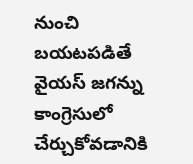నుంచి బయటపడితే వైయస్ జగన్ను కాంగ్రెసులో చేర్చుకోవడానికి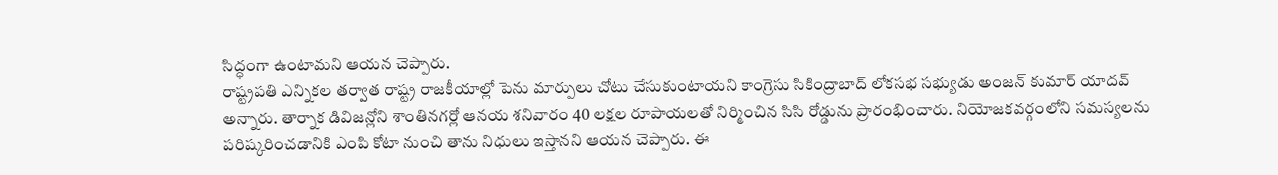సిద్ధంగా ఉంటామని ఆయన చెప్పారు.
రాష్ట్రపతి ఎన్నికల తర్వాత రాష్ట్ర రాజకీయాల్లో పెను మార్పులు చోటు చేసుకుంటాయని కాంగ్రెసు సికింద్రాబాద్ లోకసభ సభ్యుడు అంజన్ కుమార్ యాదవ్ అన్నారు. తార్నాక డివిజన్లోని శాంతినగర్లో ఆనయ శనివారం 40 లక్షల రూపాయలతో నిర్మించిన సిసి రోడ్డును ప్రారంభించారు. నియోజకవర్గంలోని సమస్యలను పరిష్కరించడానికి ఎంపి కోటా నుంచి తాను నిధులు ఇస్తానని ఆయన చెప్పారు. ఈ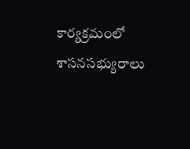కార్యక్రమంలో శాసనసభ్యురాలు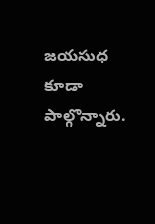జయసుధ కూడా పాల్గొన్నారు.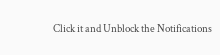Click it and Unblock the Notifications